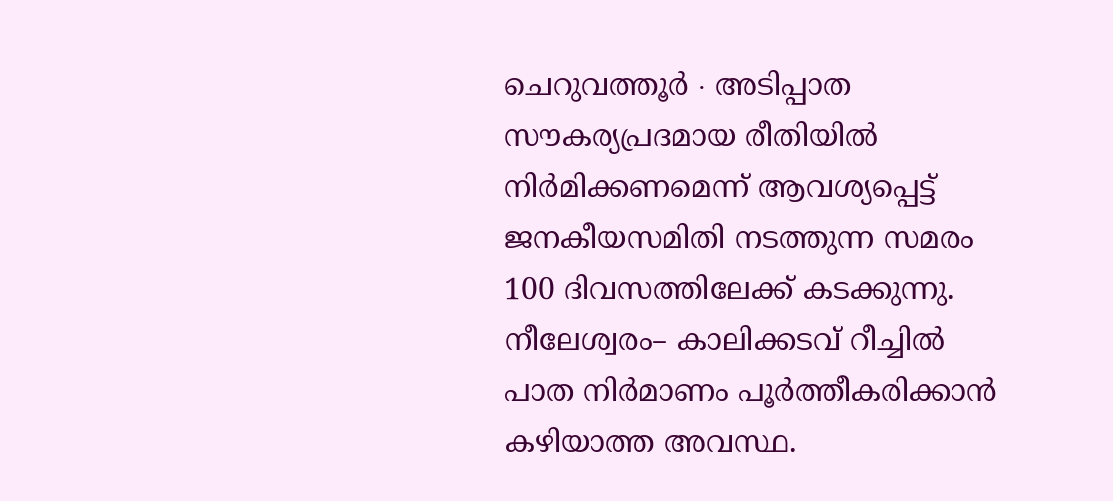ചെറുവത്തൂർ ∙ അടിപ്പാത സൗകര്യപ്രദമായ രീതിയിൽ നിർമിക്കണമെന്ന് ആവശ്യപ്പെട്ട് ജനകീയസമിതി നടത്തുന്ന സമരം 100 ദിവസത്തിലേക്ക് കടക്കുന്നു. നീലേശ്വരം– കാലിക്കടവ് റീച്ചിൽ പാത നിർമാണം പൂർത്തീകരിക്കാൻ കഴിയാത്ത അവസ്ഥ.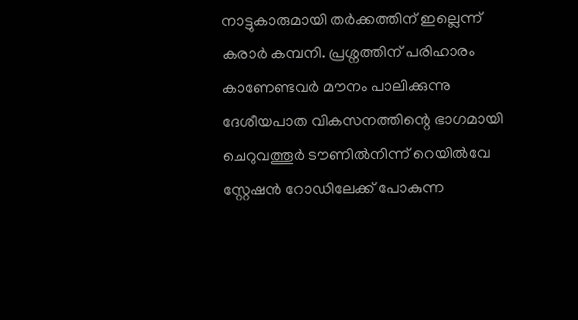നാട്ടുകാരുമായി തർക്കത്തിന് ഇല്ലെന്ന് കരാർ കമ്പനി. പ്രശ്നത്തിന് പരിഹാരം കാണേണ്ടവർ മൗനം പാലിക്കുന്നു
ദേശീയപാത വികസനത്തിന്റെ ഭാഗമായി ചെറുവത്തൂർ ടൗണിൽനിന്ന് റെയിൽവേ സ്റ്റേഷൻ റോഡിലേക്ക് പോകുന്ന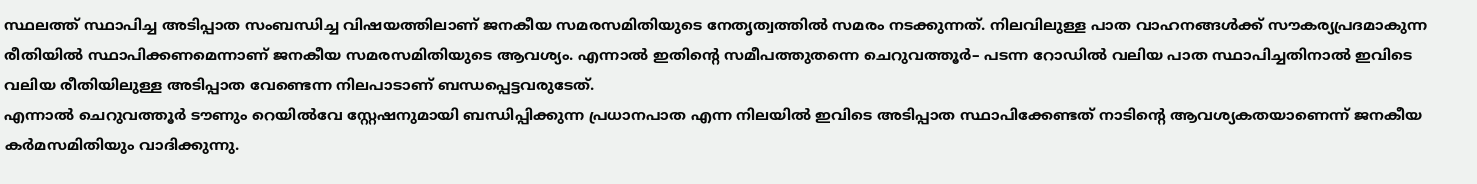സ്ഥലത്ത് സ്ഥാപിച്ച അടിപ്പാത സംബന്ധിച്ച വിഷയത്തിലാണ് ജനകീയ സമരസമിതിയുടെ നേതൃത്വത്തിൽ സമരം നടക്കുന്നത്. നിലവിലുള്ള പാത വാഹനങ്ങൾക്ക് സൗകര്യപ്രദമാകുന്ന രീതിയിൽ സ്ഥാപിക്കണമെന്നാണ് ജനകീയ സമരസമിതിയുടെ ആവശ്യം. എന്നാൽ ഇതിന്റെ സമീപത്തുതന്നെ ചെറുവത്തൂർ– പടന്ന റോഡിൽ വലിയ പാത സ്ഥാപിച്ചതിനാൽ ഇവിടെ വലിയ രീതിയിലുള്ള അടിപ്പാത വേണ്ടെന്ന നിലപാടാണ് ബന്ധപ്പെട്ടവരുടേത്.
എന്നാൽ ചെറുവത്തൂർ ടൗണും റെയിൽവേ സ്റ്റേഷനുമായി ബന്ധിപ്പിക്കുന്ന പ്രധാനപാത എന്ന നിലയിൽ ഇവിടെ അടിപ്പാത സ്ഥാപിക്കേണ്ടത് നാടിന്റെ ആവശ്യകതയാണെന്ന് ജനകീയ കർമസമിതിയും വാദിക്കുന്നു.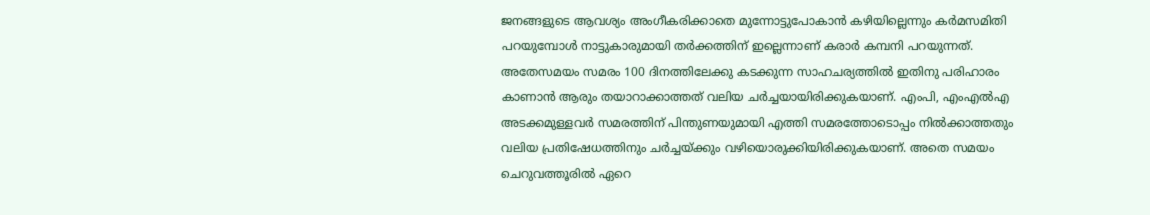ജനങ്ങളുടെ ആവശ്യം അംഗീകരിക്കാതെ മുന്നോട്ടുപോകാൻ കഴിയില്ലെന്നും കർമസമിതി പറയുമ്പോൾ നാട്ടുകാരുമായി തർക്കത്തിന് ഇല്ലെന്നാണ് കരാർ കമ്പനി പറയുന്നത്.
അതേസമയം സമരം 100 ദിനത്തിലേക്കു കടക്കുന്ന സാഹചര്യത്തിൽ ഇതിനു പരിഹാരം കാണാൻ ആരും തയാറാക്കാത്തത് വലിയ ചർച്ചയായിരിക്കുകയാണ്. എംപി, എംഎൽഎ അടക്കമുള്ളവർ സമരത്തിന് പിന്തുണയുമായി എത്തി സമരത്തോടൊപ്പം നിൽക്കാത്തതും വലിയ പ്രതിഷേധത്തിനും ചർച്ചയ്ക്കും വഴിയൊരുക്കിയിരിക്കുകയാണ്. അതെ സമയം ചെറുവത്തൂരിൽ ഏറെ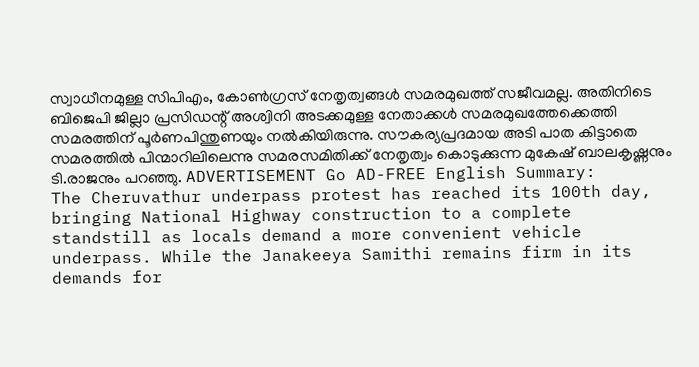സ്വാധീനമുള്ള സിപിഎം, കോൺഗ്രസ് നേതൃത്വങ്ങൾ സമരമുഖത്ത് സജീവമല്ല. അതിനിടെ ബിജെപി ജില്ലാ പ്രസിഡന്റ് അശ്വിനി അടക്കമുള്ള നേതാക്കൾ സമരമുഖത്തേക്കെത്തി സമരത്തിന് പൂർണപിന്തുണയും നൽകിയിരുന്നു. സൗകര്യപ്രദമായ അടി പാത കിട്ടാതെ സമരത്തിൽ പിന്മാറിലിലെന്നു സമരസമിതിക്ക് നേതൃത്വം കൊടുക്കുന്ന മുകേഷ് ബാലകൃഷ്ണനും ടി.രാജനും പറഞ്ഞു. ADVERTISEMENT Go AD-FREE English Summary:
The Cheruvathur underpass protest has reached its 100th day, bringing National Highway construction to a complete standstill as locals demand a more convenient vehicle underpass. While the Janakeeya Samithi remains firm in its demands for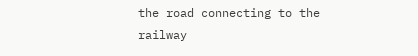the road connecting to the railway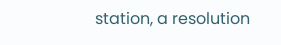station, a resolution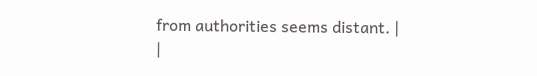from authorities seems distant. |
|